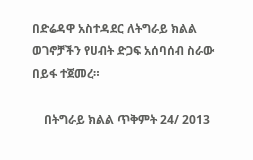በድሬዳዋ አስተዳደር ለትግራይ ክልል ወገኖቻችን የሀብት ድጋፍ አሰባሰብ ስራው በይፋ ተጀመረ።

    በትግራይ ክልል ጥቅምት 24/ 2013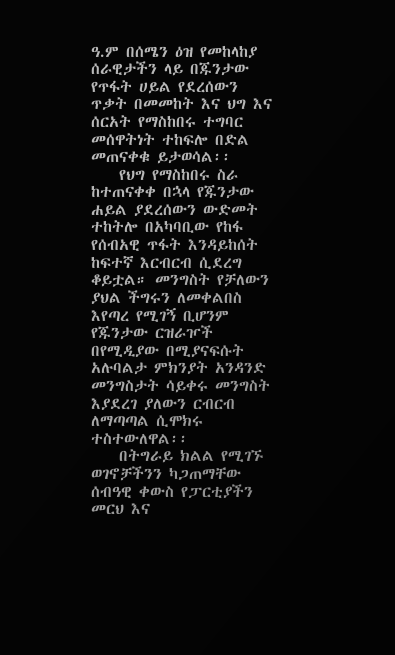ዓ.ም በሰሜን ዕዝ የመከላከያ ሰራዊታችን ላይ በጁንታው የጥፋት ሀይል የደረሰውን ጥቃት በመመከት እና ህግ እና ሰርአት የማስከበሩ ተግባር መሰዋትነት ተከፍሎ በድል መጠናቀቁ ይታወሳል፡፡
    የህግ የማስከበሩ ስራ ከተጠናቀቀ በኋላ የጁንታው ሐይል ያደረሰውን ውድመት ተከትሎ በአካባቢው የከፋ የሰብአዊ ጥፋት እንዳይከሰት ከፍተኛ እርብርብ ሲደረግ ቆይቷል። መንግስት የቻለውን ያህል ችግሩን ለመቀልበስ እየጣረ የሚገኝ ቢሆንም የጁንታው ርዝራዦች በየሚዲያው በሚያናፍሱት አሉባልታ ምክንያት አንዳንድ መንግስታት ሳይቀሩ መንግስት እያደረገ ያለውን ርብርብ ለማጣጣል ሲሞክሩ ተስተውለዋል፡፡
    በትግራይ ክልል የሚገኙ ወገኖቻችንን ካጋጠማቸው ሰብዓዊ ቀውስ የፓርቲያችን መርህ እና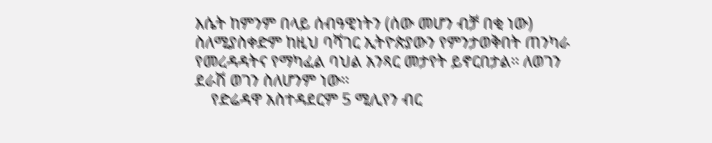እሴት ከምንም በላይ ሰብዓዊነትን (ሰው መሆን ብቻ በቂ ነው) ስለሚያስቀድም ከዚህ ባሻገር ኢትዮጵያውን የምንታወቅበት ጠንካራ የመረዳዳትና የማካፈል ባህል አንጻር መታየት ይኖርበታል፡፡ ለወገን ደራሽ ወገን ስለሆንም ነው፡፡
    የድሬዳዋ አስተዳደርም 5 ሚሊየን ብር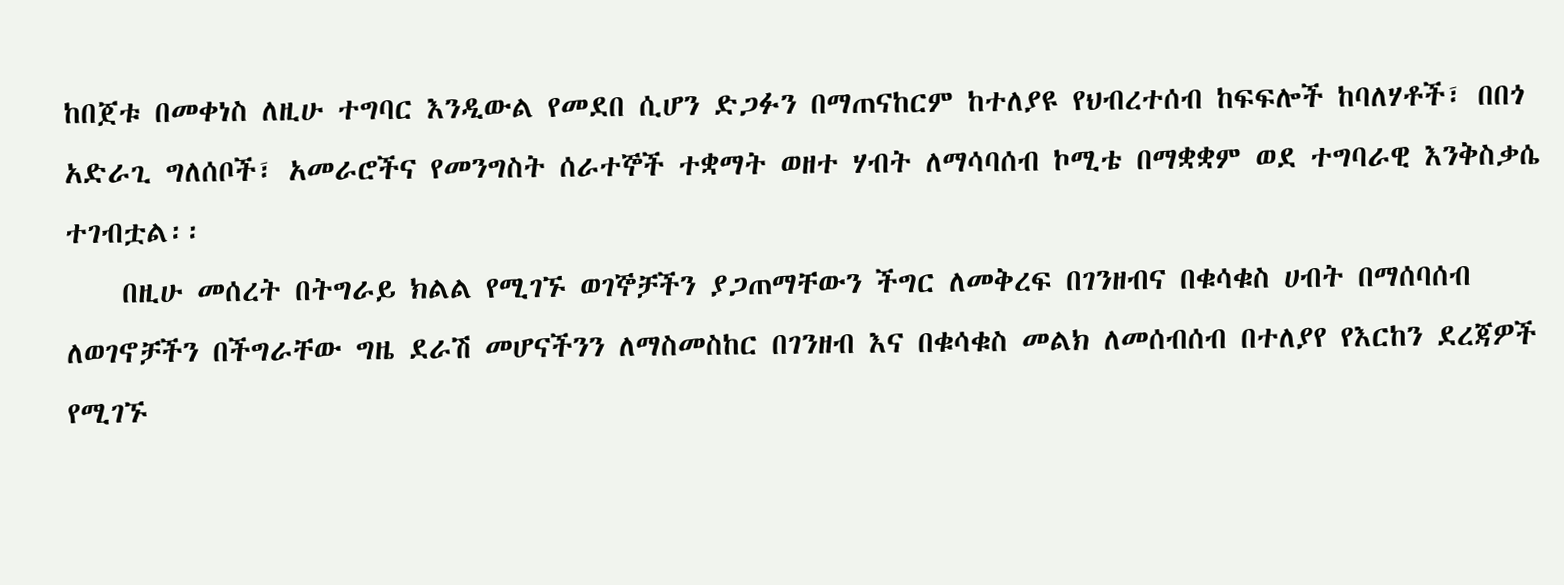ከበጀቱ በመቀነስ ለዚሁ ተግባር እንዲውል የመደበ ሲሆን ድጋፉን በማጠናከርም ከተለያዩ የህብረተሰብ ከፍፍሎች ከባለሃቶች፣ በበጎ አድራጊ ግለሰቦች፣ አመራሮችና የመንግስት ሰራተኞች ተቋማት ወዘተ ሃብት ለማሳባሰብ ኮሚቴ በማቋቋም ወደ ተግባራዊ እንቅስቃሴ ተገብቷል፡፡
    በዚሁ መሰረት በትግራይ ክልል የሚገኙ ወገኞቻችን ያጋጠማቸውን ችግር ለመቅረፍ በገንዘብና በቁሳቁስ ሀብት በማሰባሰብ ለወገኖቻችን በችግራቸው ግዜ ደራሽ መሆናችንን ለማስመስከር በገንዘብ እና በቁሳቁስ መልክ ለመሰብሰብ በተለያየ የእርከን ደረጃዎች የሚገኙ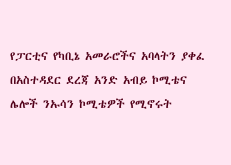የፓርቲና የካቢኔ አመራሮችና አባላትን ያቀፈ በአስተዳደር ደረጃ አንድ አብይ ኮሚቴና ሌሎች ንኡሳን ኮሚቴዎች የሚኖሩት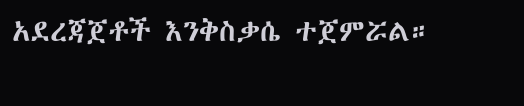አደረጃጀቶች እንቅስቃሴ ተጀምሯል።